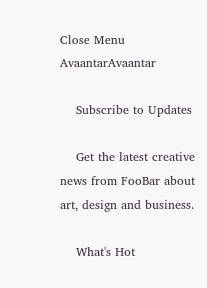Close Menu
AvaantarAvaantar

    Subscribe to Updates

    Get the latest creative news from FooBar about art, design and business.

    What's Hot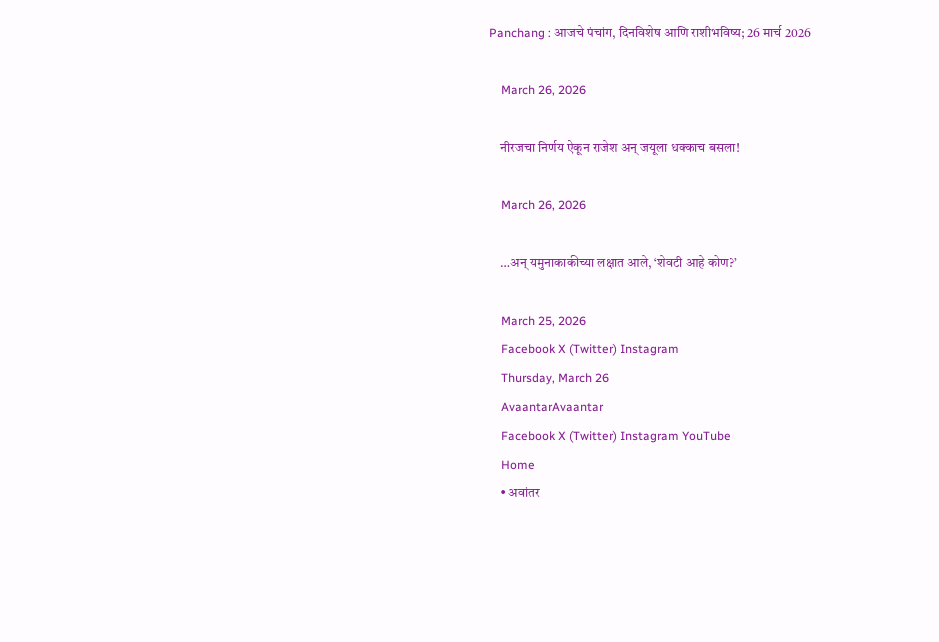Panchang : आजचे पंचांग, दिनविशेष आणि राशीभविष्य; 26 मार्च 2026

    March 26, 2026

    नीरजचा निर्णय ऐकून राजेश अन् जयूला धक्काच बसला!

    March 26, 2026

    …अन् यमुनाकाकीच्या लक्षात आले, ‘शेवटी आहे कोण?’

    March 25, 2026
    Facebook X (Twitter) Instagram
    Thursday, March 26
    AvaantarAvaantar
    Facebook X (Twitter) Instagram YouTube
    Home
    • अवांतर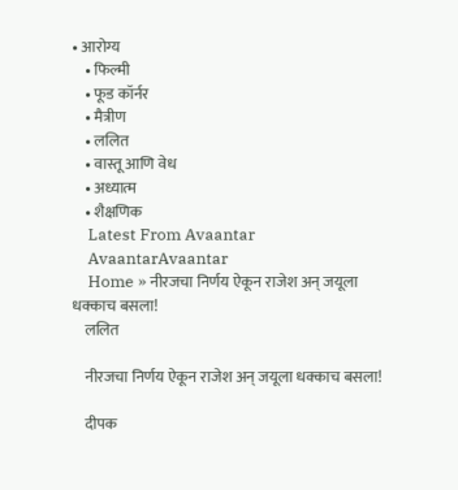• आरोग्य
    • फिल्मी
    • फूड कॉर्नर
    • मैत्रीण
    • ललित
    • वास्तू आणि वेध
    • अध्यात्म
    • शैक्षणिक
    Latest From Avaantar
    AvaantarAvaantar
    Home » नीरजचा निर्णय ऐकून राजेश अन् जयूला धक्काच बसला!
    ललित

    नीरजचा निर्णय ऐकून राजेश अन् जयूला धक्काच बसला!

    दीपक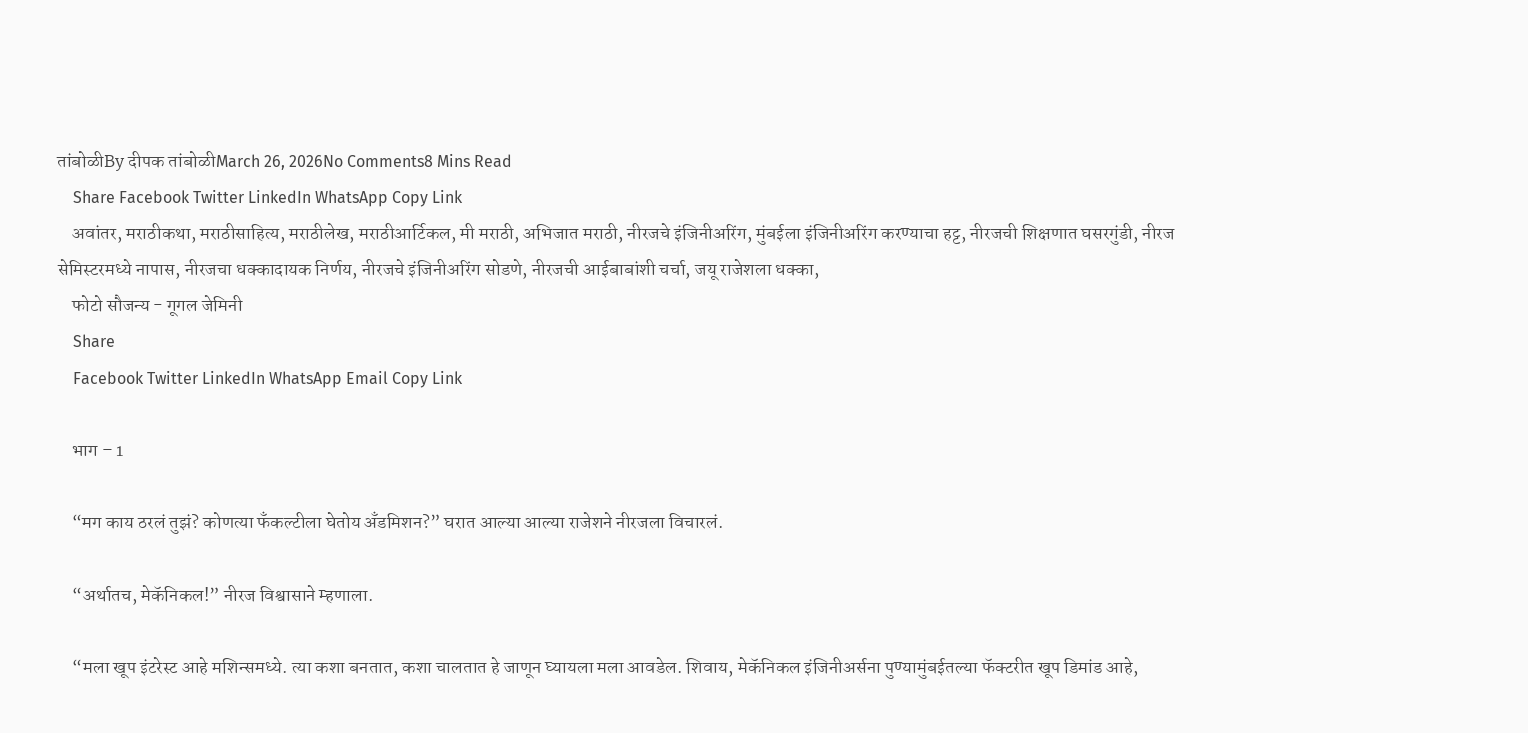तांबोळीBy दीपक तांबोळीMarch 26, 2026No Comments8 Mins Read
    Share Facebook Twitter LinkedIn WhatsApp Copy Link
    अवांतर, मराठीकथा, मराठीसाहित्य, मराठीलेख, मराठीआर्टिकल, मी मराठी, अभिजात मराठी, नीरजचे इंजिनीअरिंग, मुंबईला इंजिनीअरिंग करण्याचा हट्ट, नीरजची शिक्षणात घसरगुंडी, नीरज सेमिस्टरमध्ये नापास, नीरजचा धक्कादायक निर्णय, नीरजचे इंजिनीअरिंग सोडणे, नीरजची आईबाबांशी चर्चा, जयू राजेशला धक्का,
    फोटो सौजन्य - गूगल जेमिनी
    Share
    Facebook Twitter LinkedIn WhatsApp Email Copy Link

    भाग – 1

    “मग काय ठरलं तुझं? कोणत्या फँकल्टीला घेतोय अँडमिशन?” घरात आल्या आल्या राजेशने नीरजला विचारलं.

    “अर्थातच, मेकॅनिकल!” नीरज विश्वासाने म्हणाला.

    “मला खूप इंटरेस्ट आहे मशिन्समध्ये. त्या कशा बनतात, कशा चालतात हे जाणून घ्यायला मला आवडेल. शिवाय, मेकॅनिकल इंजिनीअर्सना पुण्यामुंबईतल्या फॅक्टरीत खूप डिमांड आहे,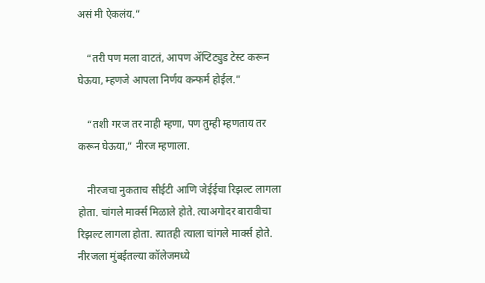असं मी ऐकलंय.”

    “तरी पण मला वाटतं, आपण ॲप्टिट्युड टेस्ट करून घेऊया, म्हणजे आपला निर्णय कन्फर्म होईल.”

    “तशी गरज तर नाही म्हणा, पण तुम्ही म्हणताय तर करून घेऊया,” नीरज म्हणाला.

    नीरजचा नुकताच सीईटी आणि जेईईचा रिझल्ट लागला होता. चांगले मार्क्स मिळाले होते. त्याअगोदर बारावीचा रिझल्ट लागला होता. त्यातही त्याला चांगले मार्क्स होते. नीरजला मुंबईतल्या कॉलेजमध्ये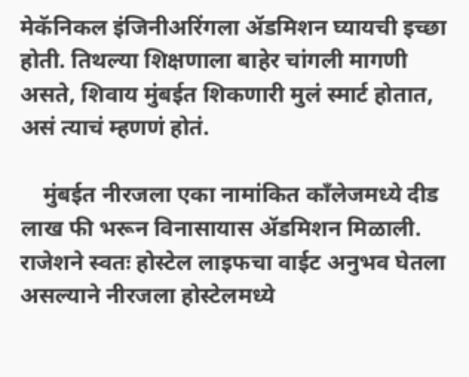मेकॅनिकल इंजिनीअरिंगला ॲडमिशन घ्यायची इच्छा होती. तिथल्या शिक्षणाला बाहेर चांगली मागणी असते, शिवाय मुंबईत शिकणारी मुलं स्मार्ट होतात, असं त्याचं म्हणणं होतं.

    मुंबईत नीरजला एका नामांकित काँलेजमध्ये दीड लाख फी भरून विनासायास ॲडमिशन मिळाली. राजेशने स्वतः होस्टेल लाइफचा वाईट अनुभव घेतला असल्याने नीरजला होस्टेलमध्ये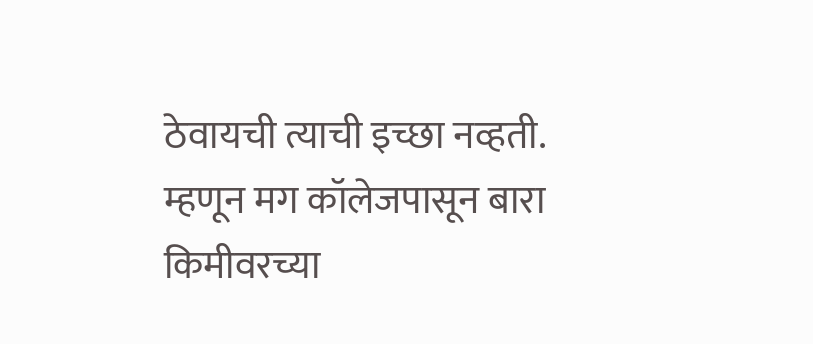ठेवायची त्याची इच्छा नव्हती. म्हणून मग कॉलेजपासून बारा किमीवरच्या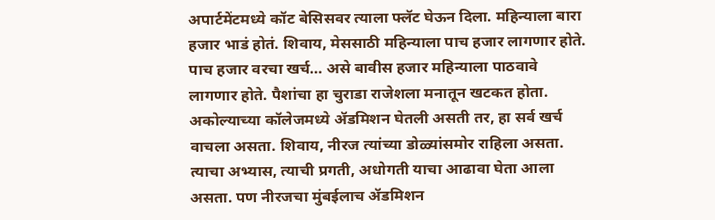अपार्टमेंटमध्ये कॉट बेसिसवर त्याला फ्लॅट घेऊन दिला. महिन्याला बारा हजार भाडं होतं. शिवाय, मेससाठी महिन्याला पाच हजार लागणार होते. पाच हजार वरचा खर्च… असे बावीस हजार महिन्याला पाठवावे लागणार होते. पैशांचा हा चुराडा राजेशला मनातून खटकत होता. अकोल्याच्या कॉलेजमध्ये ॲडमिशन घेतली असती तर, हा सर्व खर्च वाचला असता. शिवाय, नीरज त्यांच्या डोळ्यांसमोर राहिला असता. त्याचा अभ्यास, त्याची प्रगती, अधोगती याचा आढावा घेता आला असता. पण नीरजचा मुंबईलाच ॲडमिशन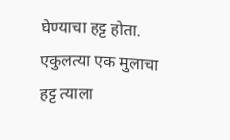घेण्याचा हट्ट होता. एकुलत्या एक मुलाचा हट्ट त्याला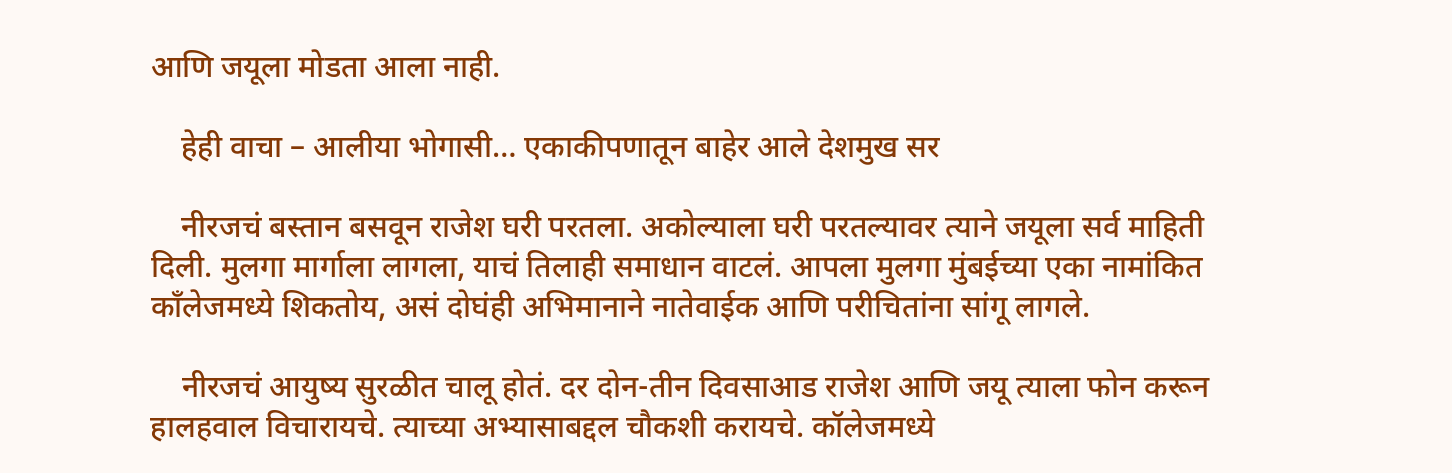आणि जयूला मोडता आला नाही.

    हेही वाचा – आलीया भोगासी… एकाकीपणातून बाहेर आले देशमुख सर

    नीरजचं बस्तान बसवून राजेश घरी परतला. अकोल्याला घरी परतल्यावर त्याने जयूला सर्व माहिती दिली. मुलगा मार्गाला लागला, याचं तिलाही समाधान वाटलं. आपला मुलगा मुंबईच्या एका नामांकित काँलेजमध्ये शिकतोय, असं दोघंही अभिमानाने नातेवाईक आणि परीचितांना सांगू लागले.

    नीरजचं आयुष्य सुरळीत चालू होतं. दर दोन-तीन दिवसाआड राजेश आणि जयू त्याला फोन करून हालहवाल विचारायचे. त्याच्या अभ्यासाबद्दल चौकशी करायचे. कॉलेजमध्ये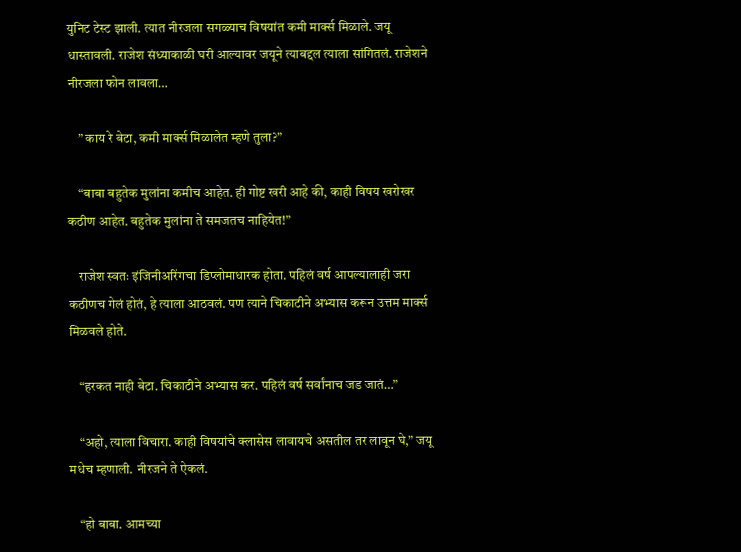युनिट टेस्ट झाली. त्यात नीरजला सगळ्याच विषयांत कमी मार्क्स मिळाले. जयू धास्तावली. राजेश संध्याकाळी घरी आल्यावर जयूने त्याबद्दल त्याला सांगितलं. राजेशने नीरजला फोन लावला…

    ” काय रे बेटा, कमी मार्क्स मिळालेत म्हणे तुला?”

    “बाबा बहुतेक मुलांना कमीच आहेत. ही गोष्ट खरी आहे की, काही विषय खरोखर कठीण आहेत. बहुतेक मुलांना ते समजतच नाहियेत!”

    राजेश स्वतः इंजिनीअरिंगचा डिप्लोमाधारक होता. पहिलं वर्ष आपल्यालाही जरा कठीणच गेलं होतं, हे त्याला आठवलं. पण त्याने चिकाटीने अभ्यास करून उत्तम मार्क्स मिळवले होते.

    “हरकत नाही बेटा. चिकाटीने अभ्यास कर. पहिलं वर्ष सर्वांनाच जड जातं…”

    “अहो, त्याला विचारा. काही विषयांचे क्लासेस लावायचे असतील तर लावून घे,” जयू मधेच म्हणाली. नीरजने ते ऐकलं.

    “हो बाबा. आमच्या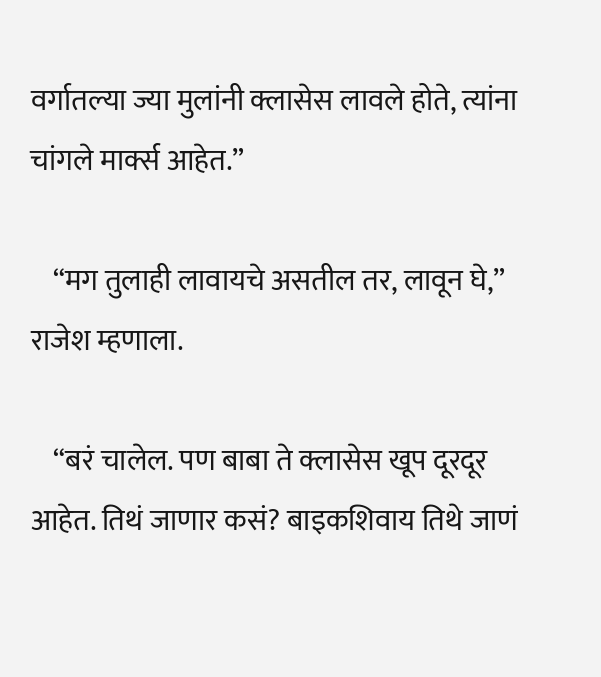वर्गातल्या ज्या मुलांनी क्लासेस लावले होते, त्यांना चांगले मार्क्स आहेत.”

    “मग तुलाही लावायचे असतील तर, लावून घे,” राजेश म्हणाला.

    “बरं चालेल. पण बाबा ते क्लासेस खूप दूरदूर आहेत. तिथं जाणार कसं? बाइकशिवाय तिथे जाणं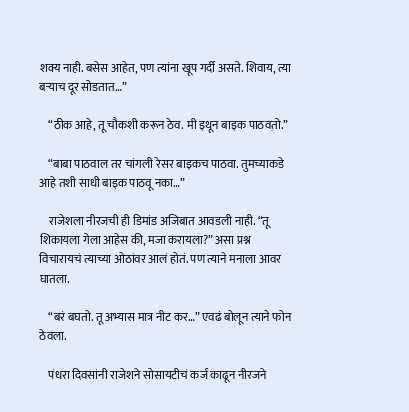शक्य नाही. बसेस आहेत, पण त्यांना खूप गर्दी असते. शिवाय, त्या बऱ्याच दूर सोडतात…”

    “ठीक आहे, तू चौकशी करून ठेव. मी इथून बाइक पाठवत़ो.”

    “बाबा पाठवाल तर चांगली रेसर बाइकच पाठवा. तुमच्याकडे आहे तशी साधी बाइक पाठवू नका…”

    राजेशला नीरजची ही डिमांड अजिबात आवडली नाही. “तू शिकायला गेला आहेस की, मजा करायला?” असा प्रश्न विचारायचं त्याच्या ओठांवर आलं होतं. पण त्याने मनाला आवर घातला.

    “बरं बघतो. तू अभ्यास मात्र नीट कर…” एवढं बोलून त्याने फोन ठेवला.

    पंधरा दिवसांनी राजेशने सोसायटीचं कर्ज काढून नीरजने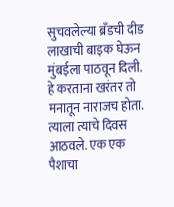सुचवलेल्या ब्रँडची दीड लाखाची बाइक घेऊन मुंबईला पाठवून दिली. हे करताना खरंतर तो मनातून नाराजच होता. त्याला त्याचे दिवस आठवले. एक एक पैशाचा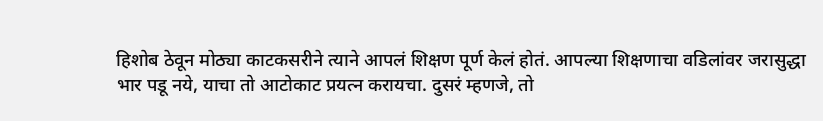हिशोब ठेवून मोठ्या काटकसरीने त्याने आपलं शिक्षण पूर्ण केलं होतं. आपल्या शिक्षणाचा वडिलांवर जरासुद्धा भार पडू नये, याचा तो आटोकाट प्रयत्न करायचा. दुसरं म्हणजे, तो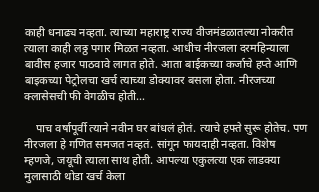काही धनाढ्य नव्हता. त्याच्या महाराष्ट्र राज्य वीजमंडळातल्या नोकरीत त्याला काही लठ्ठ पगार मिळत नव्हता. आधीच नीरजला दरमहिन्याला बावीस हजार पाठवावे लागत होते. आता बाईकच्या कर्जाचे हप्ते आणि बाइकच्या पेट्रोलचा खर्च त्याच्या डोक्यावर बसला होता. नीरजच्या क्लासेसची फी वेगळीच होती…

    पाच वर्षापूर्वी त्याने नवीन घर बांधलं होतं. त्याचे हफ्ते सुरू होतेच. पण नीरजला हे गणित समजत नव्हतं. सांगून फायदाही नव्हता. विशेष म्हणजे, जयूची त्याला साथ होती. आपल्या एकुलत्या एक लाडक्या मुलासाठी थोडा खर्च केला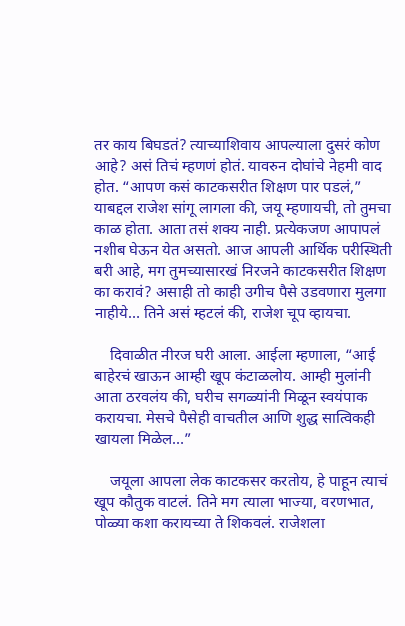तर काय बिघडतं? त्याच्याशिवाय आपल्याला दुसरं कोण आहे? असं तिचं म्हणणं होतं. यावरुन दोघांचे नेहमी वाद होत. “आपण कसं काटकसरीत शिक्षण पार पडलं,” याबद्दल राजेश सांगू लागला की, जयू म्हणायची, तो तुमचा काळ होता. आता तसं शक्य नाही. प्रत्येकजण आपापलं नशीब घेऊन येत असतो. आज आपली आर्थिक परीस्थिती बरी आहे, मग तुमच्यासारखं निरजने काटकसरीत शिक्षण का करावं? असाही तो काही उगीच पैसे उडवणारा मुलगा नाहीये… तिने असं म्हटलं की, राजेश चूप व्हायचा.

    दिवाळीत नीरज घरी आला. आईला म्हणाला, “आई बाहेरचं खाऊन आम्ही खूप कंटाळलोय. आम्ही मुलांनी आता ठरवलंय की, घरीच सगळ्यांनी मिळून स्वयंपाक करायचा. मेसचे पैसेही वाचतील आणि शुद्ध सात्विकही खायला मिळेल…”

    जयूला आपला लेक काटकसर करतोय, हे पाहून त्याचं खूप कौतुक वाटलं. तिने मग त्याला भाज्या, वरणभात, पोळ्या कशा करायच्या ते शिकवलं. राजेशला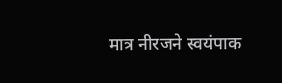मात्र नीरजने स्वयंपाक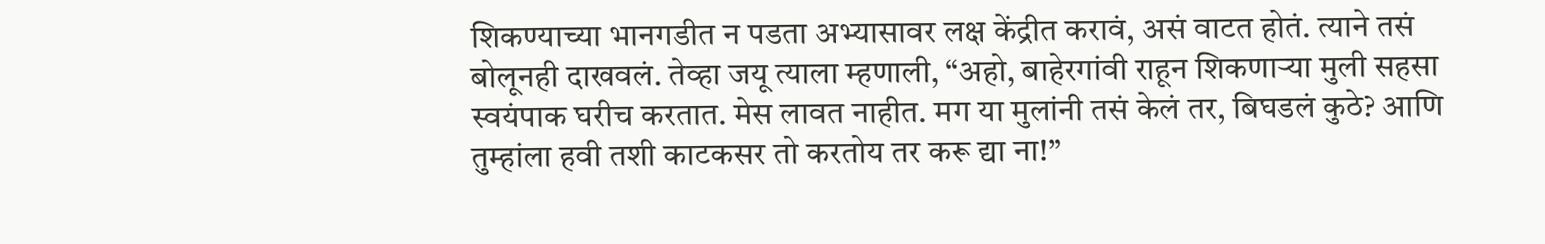शिकण्याच्या भानगडीत न पडता अभ्यासावर लक्ष केंद्रीत करावं, असं वाटत होतं. त्याने तसं बोलूनही दाखवलं. तेव्हा जयू त्याला म्हणाली, “अहो, बाहेरगांवी राहून शिकणाऱ्या मुली सहसा स्वयंपाक घरीच करतात. मेस लावत नाहीत. मग या मुलांनी तसं केलं तर, बिघडलं कुठे? आणि तुम्हांला हवी तशी काटकसर तो करतोय तर करू द्या ना!”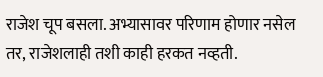राजेश चूप बसला. अभ्यासावर परिणाम होणार नसेल तर, राजेशलाही तशी काही हरकत नव्हती.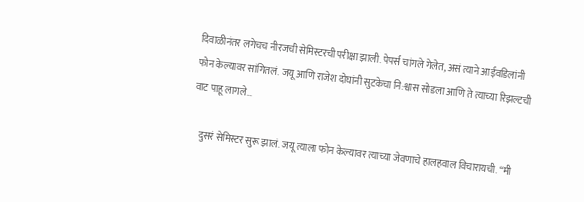दिवाळीनंतर लगेचच नीरजची सेमिस्टरची परीक्षा झाली. पेपर्स चांगले गेलेत, असं त्याने आईवडिलांनी फोन केल्यावर सांगितलं. जयू आणि राजेश दोघांनी सुटकेचा नि:श्वास सोडला आणि ते त्याच्या रिझल्टची वाट पाहू लागले…

    दुसरं सेमिस्टर सुरू झालं. जयू त्याला फोन केल्यावर त्याच्या जेवणाचे हालहवाल विचारायची. “मी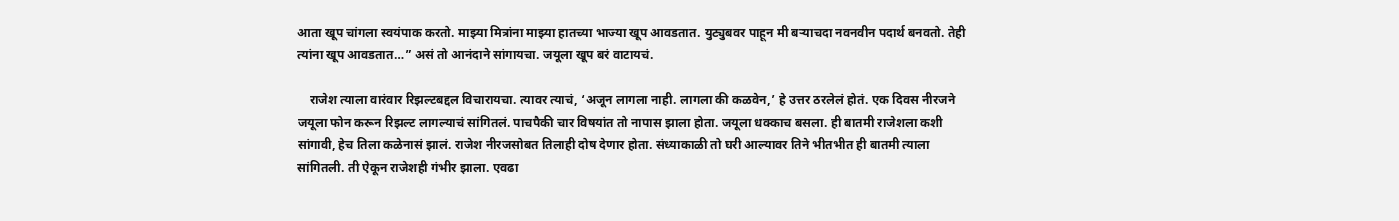आता खूप चांगला स्वयंपाक करतो. माझ्या मित्रांना माझ्या हातच्या भाज्या खूप आवडतात. युट्युबवर पाहून मी बऱ्याचदा नवनवीन पदार्थ बनवतो. तेही त्यांना खूप आवडतात…” असं तो आनंदाने सांगायचा. जयूला खूप बरं वाटायचं.

    राजेश त्याला वारंवार रिझल्टबद्दल विचारायचा. त्यावर त्याचं, ‘अजून लागला नाही. लागला की कळवेन,’ हे उत्तर ठरलेलं होतं. एक दिवस नीरजने जयूला फोन करून रिझल्ट लागल्याचं सांगितलं. पाचपैकी चार विषयांत तो नापास झाला होता. जयूला धक्काच बसला. ही बातमी राजेशला कशी सांगावी, हेच तिला कळेनासं झालं. राजेश नीरजसोबत तिलाही दोष देणार होता. संध्याकाळी तो घरी आल्यावर तिने भीतभीत ही बातमी त्याला सांगितली. ती ऐकून राजेशही गंभीर झाला. एवढा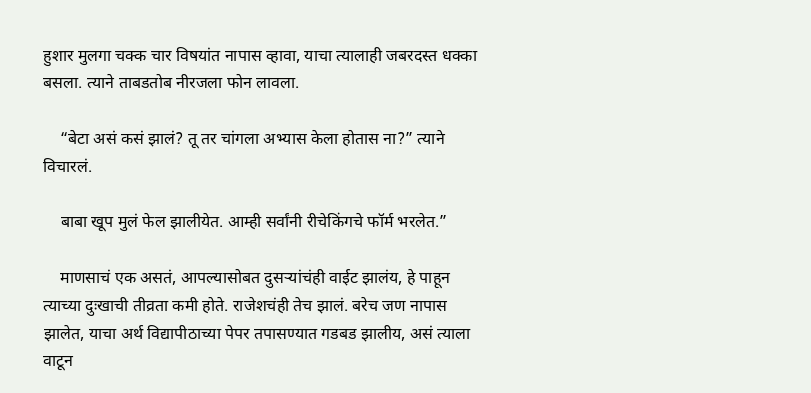हुशार मुलगा चक्क चार विषयांत नापास व्हावा, याचा त्यालाही जबरदस्त धक्का बसला. त्याने ताबडतोब नीरजला फोन लावला.

    “बेटा असं कसं झालं? तू तर चांगला अभ्यास केला होतास ना?” त्याने विचारलं.

    बाबा खूप मुलं फेल झालीयेत. आम्ही सर्वांनी रीचेकिंगचे फॉर्म भरलेत.”

    माणसाचं एक असतं, आपल्यासोबत दुसऱ्यांचंही वाईट झालंय, हे पाहून त्याच्या दुःखाची तीव्रता कमी होते. राजेशचंही तेच झालं. बरेच जण नापास झालेत, याचा अर्थ विद्यापीठाच्या पेपर तपासण्यात गडबड झालीय, असं त्याला वाटून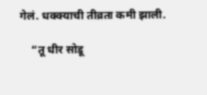गेलं. धक्क्याची तीव्रता कमी झाली.

    “तू धीर सोडू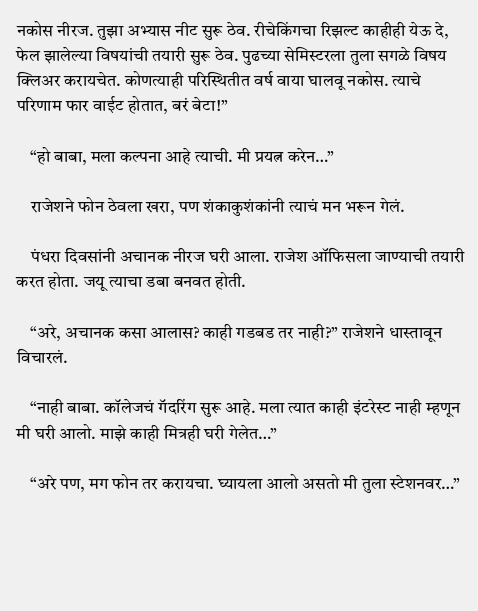नकोस नीरज. तुझा अभ्यास नीट सुरू ठेव. रीचेकिंगचा रिझल्ट काहीही येऊ दे, फेल झालेल्या विषयांची तयारी सुरू ठेव. पुढच्या सेमिस्टरला तुला सगळे विषय क्लिअर करायचेत. कोणत्याही परिस्थितीत वर्ष वाया घालवू नकोस. त्याचे परिणाम फार वाईट होतात, बरं बेटा!”

    “हो बाबा, मला कल्पना आहे त्याची. मी प्रयत्न करेन…”

    राजेशने फोन ठेवला खरा, पण शंकाकुशंकांनी त्याचं मन भरून गेलं.

    पंधरा दिवसांनी अचानक नीरज घरी आला. राजेश ऑफिसला जाण्याची तयारी करत होता. जयू त्याचा डबा बनवत होती.

    “अरे, अचानक कसा आलास? काही गडबड तर नाही?” राजेशने धास्तावून विचारलं.

    “नाही बाबा. कॉलेजचं गॅदरिंग सुरू आहे. मला त्यात काही इंटरेस्ट नाही म्हणून मी घरी आलो. माझे काही मित्रही घरी गेलेत…”

    “अरे पण, मग फोन तर करायचा. घ्यायला आलो असतो मी तुला स्टेशनवर…”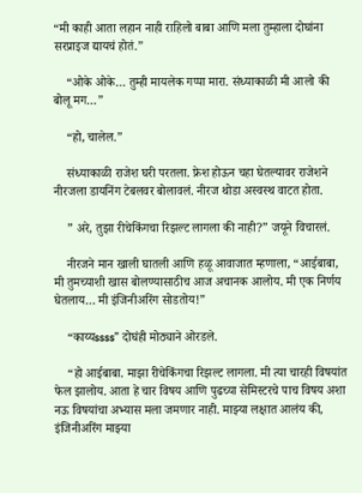“मी काही आता लहान नाही राहिलो बाबा आणि मला तुम्हाला दोघांना सरप्राइज द्यायचं होतं.”

    “ओके ओके… तुम्ही मायलेक गप्पा मारा. संध्याकाळी मी आलो की बोलू मग…”

    “हो, चालेल.”

    संध्याकाळी राजेश घरी परतला. फ्रेश होऊन चहा घेतल्यावर राजेशने नीरजला डायनिंग टेबलवर बोलावलं. नीरज थोडा अस्वस्थ वाटत होता.

    ” अरे, तुझा रीचेकिंगचा रिझल्ट लागला की नाही?” जयूने विचारलं.

    नीरजने मान खाली घातली आणि हळू आवाजात म्हणाला, “आईबाबा, मी तुमच्याशी खास बोलण्यासाठीच आज अचानक आलोय. मी एक निर्णय घेतलाय… मी इंजिनीअरिंग सोडतोय!”

    “काय्यssss” दोघंही मोठ्याने ओरडले.

    “हो आईबाबा. माझा रीचेकिंगचा रिझल्ट लागला. मी त्या चारही विषयांत फेल झालोय. आता हे चार विषय आणि पुढच्या सेमिस्टरचे पाच विषय अशा नऊ विषयांचा अभ्यास मला जमणार नाही. माझ्या लक्षात आलंय की, इंजिनीअरिंग माझ्या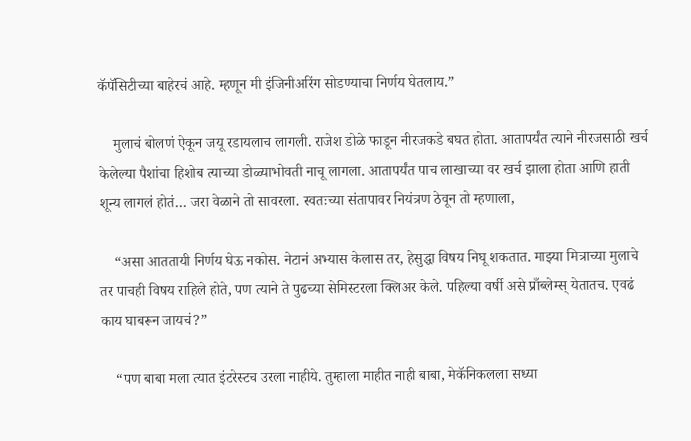कॅपॅसिटीच्या बाहेरचं आहे. म्हणून मी इंजिनीअरिंग सोडण्याचा निर्णय घेतलाय.”

    मुलाचं बोलणं ऐकून जयू रडायलाच लागली. राजेश डोळे फाडून नीरजकडे बघत होता. आतापर्यंत त्याने नीरजसाठी खर्च केलेल्या पैशांचा हिशोब त्याच्या डोळ्याभोवती नाचू लागला. आतापर्यंत पाच लाखाच्या वर खर्च झाला होता आणि हाती शून्य लागलं होतं… जरा वेळाने तो सावरला. स्वतःच्या संतापावर नियंत्रण ठेवून तो म्हणाला,

    “असा आततायी निर्णय घेऊ नकोस. नेटानं अभ्यास केलास तर, हेसुद्धा विषय निघू शकतात. माझ्या मित्राच्या मुलाचे तर पाचही विषय राहिले होते, पण त्याने ते पुढच्या सेमिस्टरला क्लिअर केले. पहिल्या वर्षी असे प्राँब्लेम्स् येतातच. एवढं काय घाबरून जायचं?”

    “पण बाबा मला त्यात इंटरेस्टच उरला नाहीये. तुम्हाला माहीत नाही बाबा, मेकॅनिकलला सध्या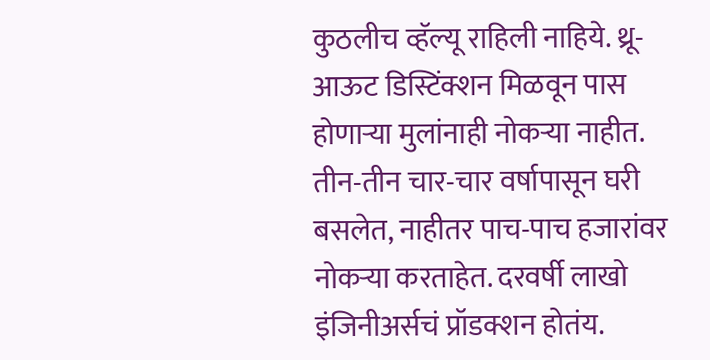कुठलीच व्हॅल्यू राहिली नाहिये. थ्रू-आऊट डिस्टिंक्शन मिळवून पास होणाऱ्या मुलांनाही नोकऱ्या नाहीत. तीन-तीन चार-चार वर्षापासून घरी बसलेत, नाहीतर पाच-पाच हजारांवर नोकऱ्या करताहेत. दरवर्षी लाखो इंजिनीअर्सचं प्रॉडक्शन होतंय.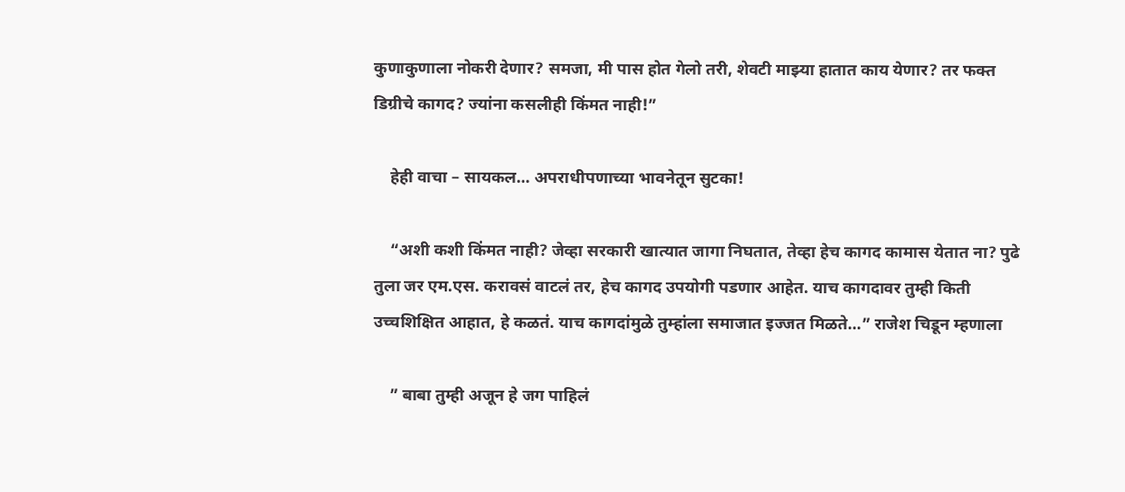कुणाकुणाला नोकरी देणार? समजा, मी पास होत गेलो तरी, शेवटी माझ्या हातात काय येणार? तर फक्त डिग्रीचे कागद? ज्यांना कसलीही किंमत नाही!”

    हेही वाचा – सायकल… अपराधीपणाच्या भावनेतून सुटका!

    “अशी कशी किंमत नाही? जेव्हा सरकारी खात्यात जागा निघतात, तेव्हा हेच कागद कामास येतात ना? पुढे तुला जर एम.एस. करावसं वाटलं तर, हेच कागद उपयोगी पडणार आहेत. याच कागदावर तुम्ही किती उच्चशिक्षित आहात, हे कळतं. याच कागदांमुळे तुम्हांला समाजात इज्जत मिळते…” राजेश चिडून म्हणाला

    ” बाबा तुम्ही अजून हे जग पाहिलं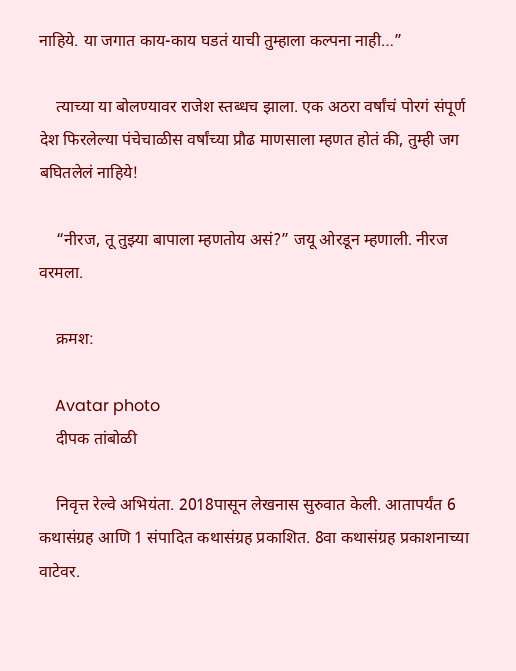नाहिये. या जगात काय-काय घडतं याची तुम्हाला कल्पना नाही…”

    त्याच्या या बोलण्यावर राजेश स्तब्धच झाला. एक अठरा वर्षांचं पोरगं संपूर्ण देश फिरलेल्या पंचेचाळीस वर्षांच्या प्रौढ माणसाला म्हणत होतं की, तुम्ही जग बघितलेलं नाहिये!

    “नीरज, तू तुझ्या बापाला म्हणतोय असं?” जयू ओरडून म्हणाली. नीरज वरमला.

    क्रमश:

    Avatar photo
    दीपक तांबोळी

    निवृत्त रेल्वे अभियंता. 2018पासून लेखनास सुरुवात केली. आतापर्यंत 6 कथासंग्रह आणि 1 संपादित कथासंग्रह प्रकाशित. 8वा कथासंग्रह प्रकाशनाच्या वाटेवर.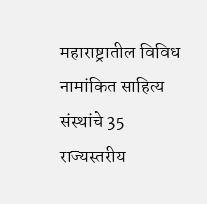महाराष्ट्रातील विविध नामांकित साहित्य संस्थांचे 35 राज्यस्तरीय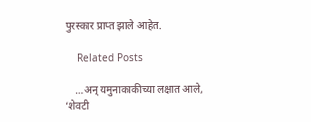पुरस्कार प्राप्त झाले आहेत.

    Related Posts

    …अन् यमुनाकाकीच्या लक्षात आले, ‘शेवटी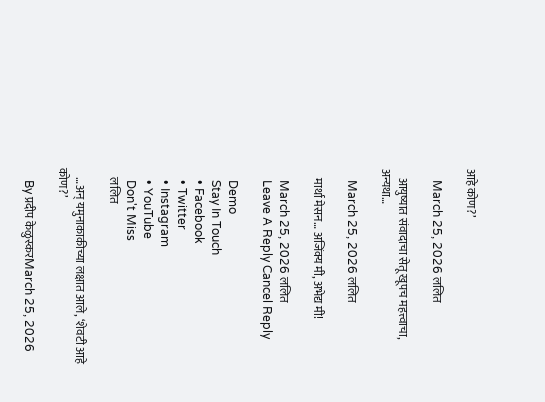आहे कोण?’

    March 25, 2026 ललित

    आयुष्यात संवादाचा सेतू खूपच महत्त्वाचा, अन्यथा…

    March 25, 2026 ललित

    मार्था मेसन… अजिंक्य मी, अभेद्य मी!

    March 25, 2026 ललित
    Leave A Reply Cancel Reply

    Demo
    Stay In Touch
    • Facebook
    • Twitter
    • Instagram
    • YouTube
    Don't Miss
    ललित

    …अन् यमुनाकाकीच्या लक्षात आले, ‘शेवटी आहे कोण?’

    By प्रदीप केळुस्करMarch 25, 2026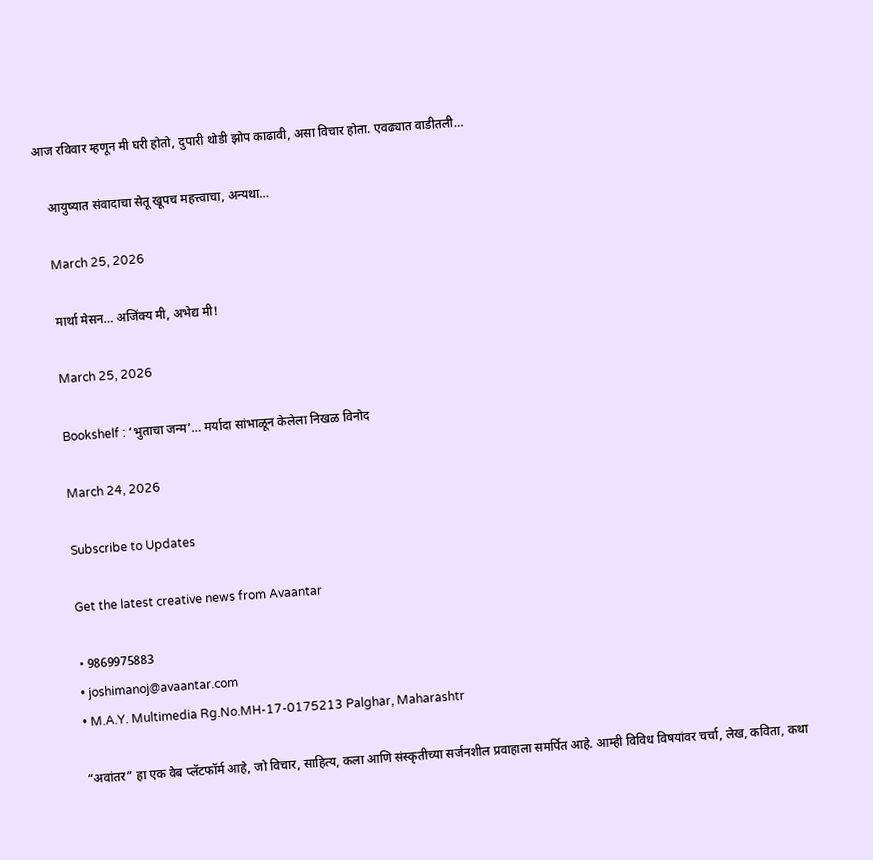आज रविवार म्हणून मी घरी होतो, दुपारी थोडी झोप काढावी, असा विचार होता. एवढ्यात वाडीतली…

    आयुष्यात संवादाचा सेतू खूपच महत्त्वाचा, अन्यथा…

    March 25, 2026

    मार्था मेसन… अजिंक्य मी, अभेद्य मी!

    March 25, 2026

    Bookshelf : ‘भुताचा जन्म’… मर्यादा सांभाळून केलेला निखळ विनोद

    March 24, 2026

    Subscribe to Updates

    Get the latest creative news from Avaantar

    • 9869975883
    • joshimanoj@avaantar.com
    • M.A.Y. Multimedia Rg.No.MH-17-0175213 Palghar, Maharashtr

    “अवांतर” हा एक वेब प्लॅटफॉर्म आहे, जो विचार, साहित्य, कला आणि संस्कृतीच्या सर्जनशील प्रवाहाला समर्पित आहे. आम्ही विविध विषयांवर चर्चा, लेख, कविता, कथा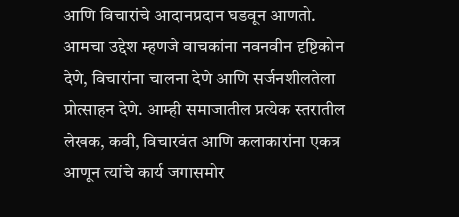आणि विचारांचे आदानप्रदान घडवून आणतो. आमचा उद्देश म्हणजे वाचकांना नवनवीन दृष्टिकोन देणे, विचारांना चालना देणे आणि सर्जनशीलतेला प्रोत्साहन देणे. आम्ही समाजातील प्रत्येक स्तरातील लेखक, कवी, विचारवंत आणि कलाकारांना एकत्र आणून त्यांचे कार्य जगासमोर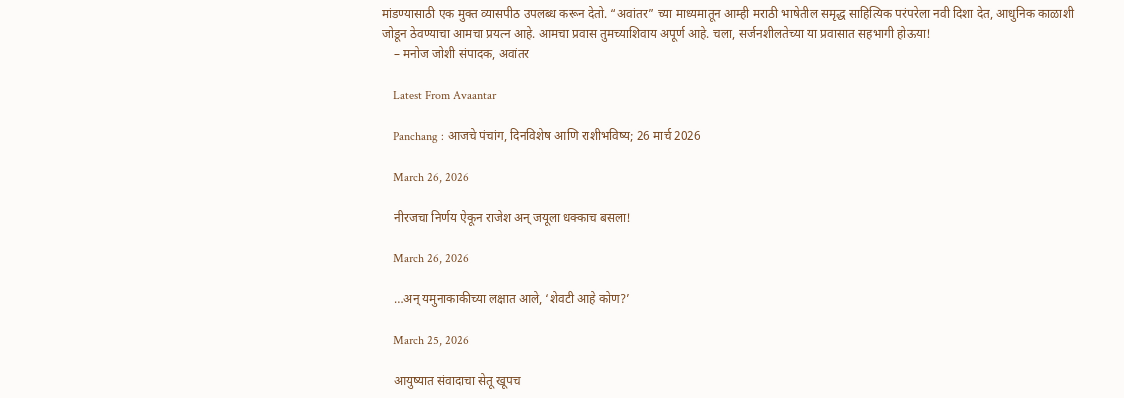मांडण्यासाठी एक मुक्त व्यासपीठ उपलब्ध करून देतो. “अवांतर” च्या माध्यमातून आम्ही मराठी भाषेतील समृद्ध साहित्यिक परंपरेला नवी दिशा देत, आधुनिक काळाशी जोडून ठेवण्याचा आमचा प्रयत्न आहे. आमचा प्रवास तुमच्याशिवाय अपूर्ण आहे. चला, सर्जनशीलतेच्या या प्रवासात सहभागी होऊया!
    – मनोज जोशी संपादक, अवांतर

    Latest From Avaantar

    Panchang : आजचे पंचांग, दिनविशेष आणि राशीभविष्य; 26 मार्च 2026

    March 26, 2026

    नीरजचा निर्णय ऐकून राजेश अन् जयूला धक्काच बसला!

    March 26, 2026

    …अन् यमुनाकाकीच्या लक्षात आले, ‘शेवटी आहे कोण?’

    March 25, 2026

    आयुष्यात संवादाचा सेतू खूपच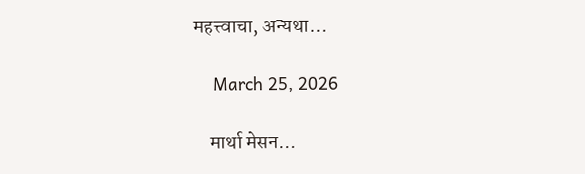महत्त्वाचा, अन्यथा…

    March 25, 2026

    मार्था मेसन…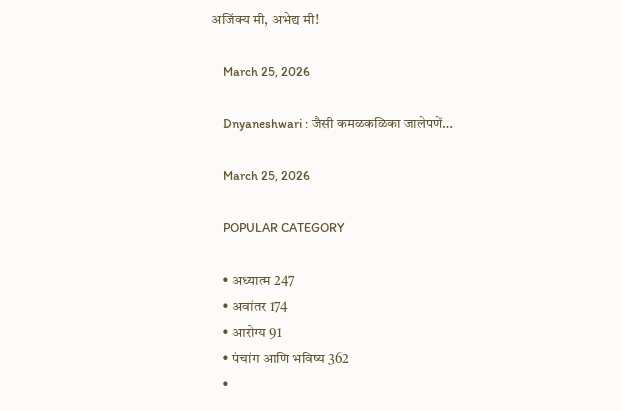अजिंक्य मी, अभेद्य मी!

    March 25, 2026

    Dnyaneshwari : जैसी कमळकळिका जालेपणें…

    March 25, 2026

    POPULAR CATEGORY

    • अध्यात्म 247
    • अवांतर 174
    • आरोग्य 91
    • पंचांग आणि भविष्य 362
    •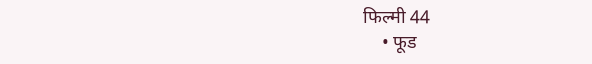फिल्मी 44
    • फूड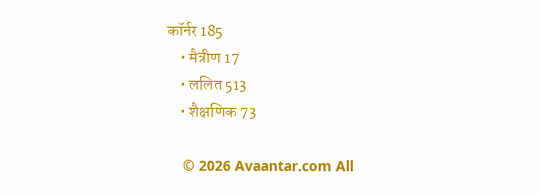कॉर्नर 185
    • मैत्रीण 17
    • ललित 513
    • शैक्षणिक 73

    © 2026 Avaantar.com All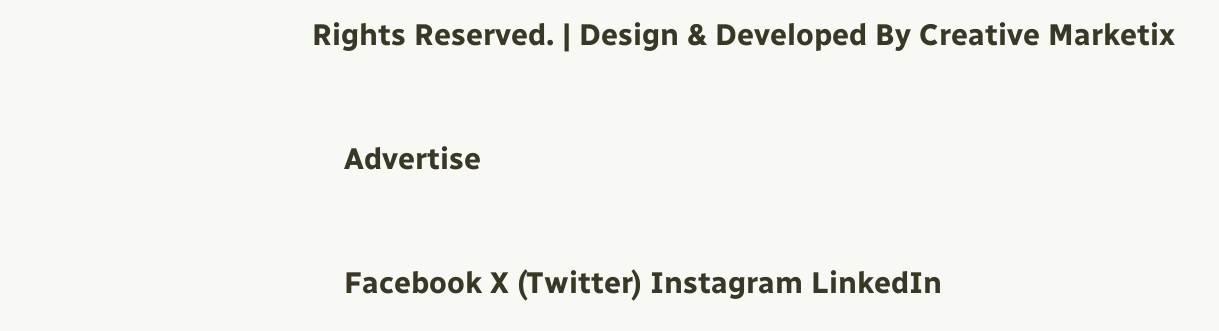Rights Reserved. | Design & Developed By Creative Marketix

    Advertise

    Facebook X (Twitter) Instagram LinkedIn